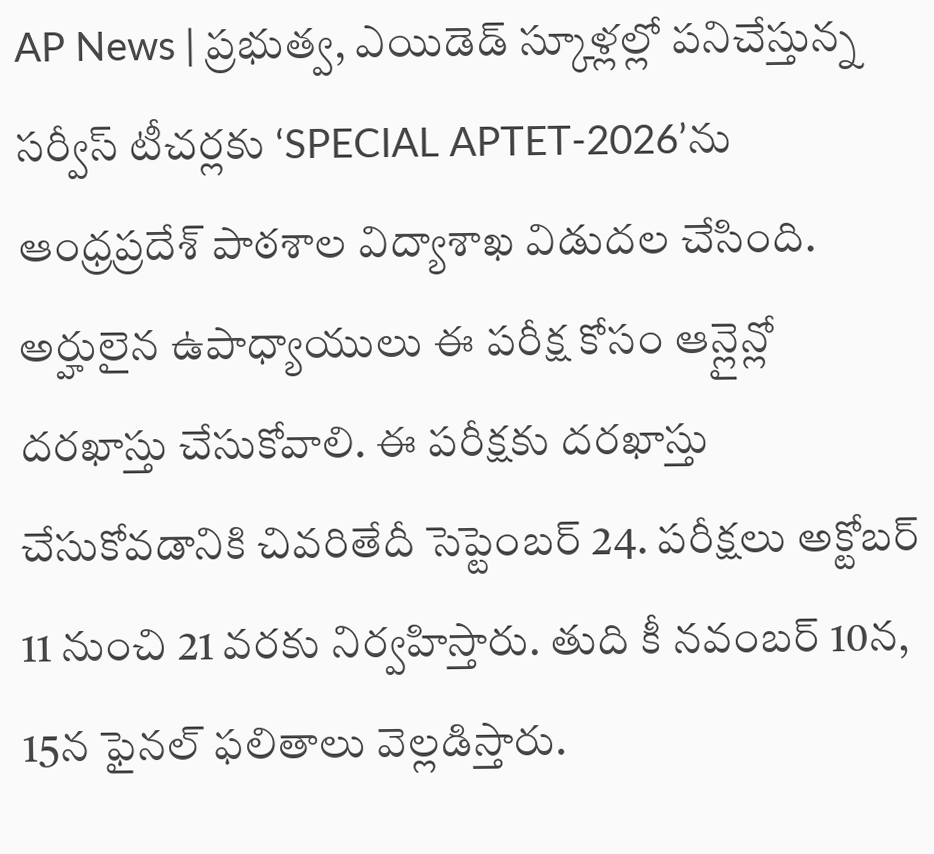AP News | ప్రభుత్వ, ఎయిడెడ్ స్కూళ్లల్లో పనిచేస్తున్న సర్వీస్ టీచర్లకు ‘SPECIAL APTET-2026’ను ఆంధ్రప్రదేశ్ పాఠశాల విద్యాశాఖ విడుదల చేసింది. అర్హులైన ఉపాధ్యాయులు ఈ పరీక్ష కోసం ఆన్లైన్లో దరఖాస్తు చేసుకోవాలి. ఈ పరీక్షకు దరఖాస్తు చేసుకోవడానికి చివరితేదీ సెప్టెంబర్ 24. పరీక్షలు అక్టోబర్ 11 నుంచి 21 వరకు నిర్వహిస్తారు. తుది కీ నవంబర్ 10న, 15న ఫైనల్ ఫలితాలు వెల్లడిస్తారు.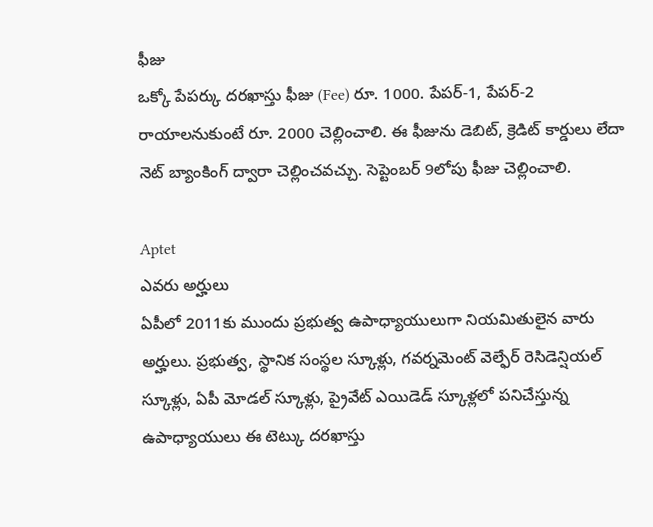ఫీజు
ఒక్కో పేపర్కు దరఖాస్తు ఫీజు (Fee) రూ. 1000. పేపర్-1, పేపర్-2 రాయాలనుకుంటే రూ. 2000 చెల్లించాలి. ఈ ఫీజును డెబిట్, క్రెడిట్ కార్డులు లేదా నెట్ బ్యాంకింగ్ ద్వారా చెల్లించవచ్చు. సెప్టెంబర్ 9లోపు ఫీజు చెల్లించాలి.

Aptet
ఎవరు అర్హులు
ఏపీలో 2011కు ముందు ప్రభుత్వ ఉపాధ్యాయులుగా నియమితులైన వారు అర్హులు. ప్రభుత్వ, స్థానిక సంస్థల స్కూళ్లు, గవర్నమెంట్ వెల్ఫేర్ రెసిడెన్షియల్ స్కూళ్లు, ఏపీ మోడల్ స్కూళ్లు, ప్రైవేట్ ఎయిడెడ్ స్కూళ్లలో పనిచేస్తున్న ఉపాధ్యాయులు ఈ టెట్కు దరఖాస్తు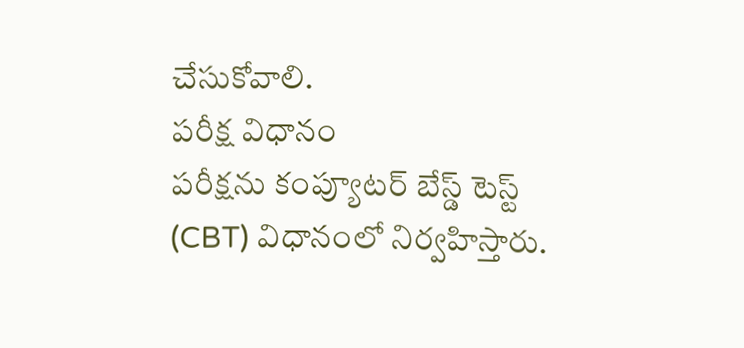చేసుకోవాలి.
పరీక్ష విధానం
పరీక్షను కంప్యూటర్ బేస్డ్ టెస్ట్ (CBT) విధానంలో నిర్వహిస్తారు.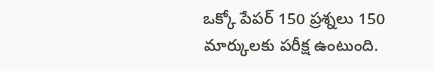ఒక్కో పేపర్ 150 ప్రశ్నలు 150 మార్కులకు పరీక్ష ఉంటుంది.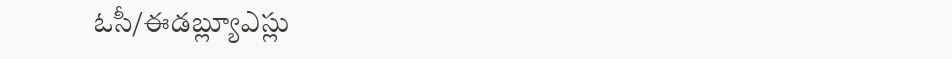ఓసీ/ఈడబ్ల్యూఎస్లు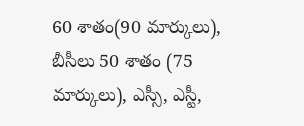60 శాతం(90 మార్కులు), బీసీలు 50 శాతం (75 మార్కులు), ఎస్సీ, ఎస్టీ,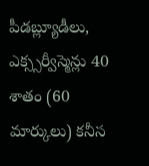పీడబ్ల్యూడీలు, ఎక్స్సర్వీస్మెన్లు 40 శాతం (60 మార్కులు) కనీస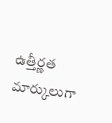ఉత్తీర్ణత మార్కులుగా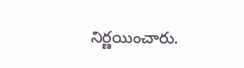నిర్ణయించారు.